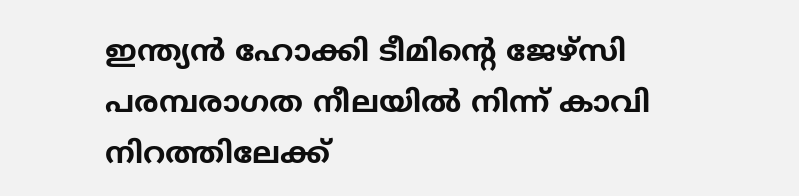ഇന്ത്യൻ ഹോക്കി ടീമിന്റെ ജേഴ്സി പരമ്പരാഗത നീലയിൽ നിന്ന് കാവി നിറത്തിലേക്ക്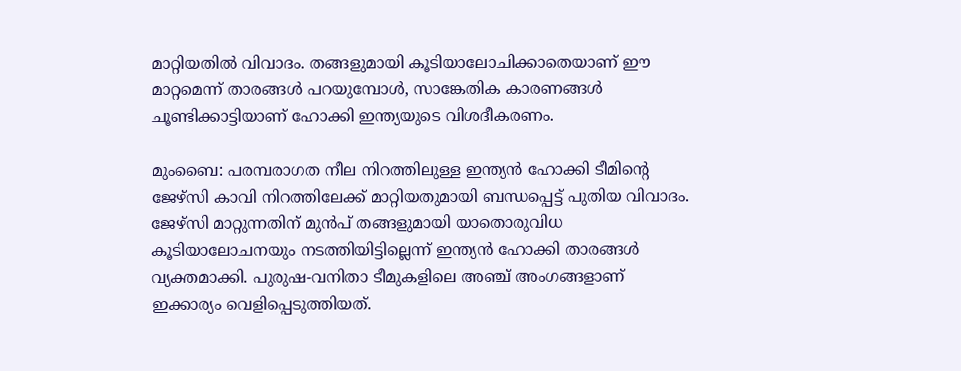മാറ്റിയതിൽ വിവാദം. തങ്ങളുമായി കൂടിയാലോചിക്കാതെയാണ് ഈ മാറ്റമെന്ന് താരങ്ങൾ പറയുമ്പോൾ, സാങ്കേതിക കാരണങ്ങൾ ചൂണ്ടിക്കാട്ടിയാണ് ഹോക്കി ഇന്ത്യയുടെ വിശദീകരണം.

മുംബൈ: പരമ്പരാഗത നീല നിറത്തിലുള്ള ഇന്ത്യന്‍ ഹോക്കി ടീമിന്റെ ജേഴ്സി കാവി നിറത്തിലേക്ക് മാറ്റിയതുമായി ബന്ധപ്പെട്ട് പുതിയ വിവാദം. ജേഴ്സി മാറ്റുന്നതിന് മുന്‍പ് തങ്ങളുമായി യാതൊരുവിധ കൂടിയാലോചനയും നടത്തിയിട്ടില്ലെന്ന് ഇന്ത്യന്‍ ഹോക്കി താരങ്ങള്‍ വ്യക്തമാക്കി. പുരുഷ-വനിതാ ടീമുകളിലെ അഞ്ച് അംഗങ്ങളാണ് ഇക്കാര്യം വെളിപ്പെടുത്തിയത്.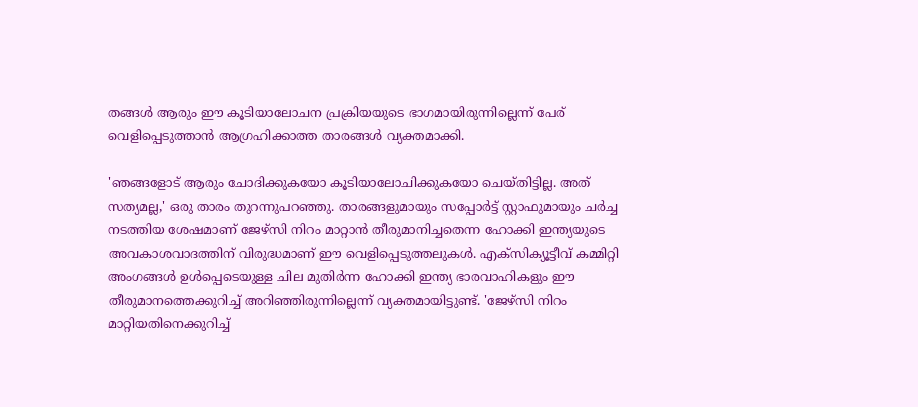തങ്ങള്‍ ആരും ഈ കൂടിയാലോചന പ്രക്രിയയുടെ ഭാഗമായിരുന്നില്ലെന്ന് പേര് വെളിപ്പെടുത്താന്‍ ആഗ്രഹിക്കാത്ത താരങ്ങള്‍ വ്യക്തമാക്കി.

'ഞങ്ങളോട് ആരും ചോദിക്കുകയോ കൂടിയാലോചിക്കുകയോ ചെയ്തിട്ടില്ല. അത് സത്യമല്ല,' ഒരു താരം തുറന്നുപറഞ്ഞു. താരങ്ങളുമായും സപ്പോര്‍ട്ട് സ്റ്റാഫുമായും ചര്‍ച്ച നടത്തിയ ശേഷമാണ് ജേഴ്സി നിറം മാറ്റാന്‍ തീരുമാനിച്ചതെന്ന ഹോക്കി ഇന്ത്യയുടെ അവകാശവാദത്തിന് വിരുദ്ധമാണ് ഈ വെളിപ്പെടുത്തലുകള്‍. എക്‌സിക്യൂട്ടീവ് കമ്മിറ്റി അംഗങ്ങള്‍ ഉള്‍പ്പെടെയുള്ള ചില മുതിര്‍ന്ന ഹോക്കി ഇന്ത്യ ഭാരവാഹികളും ഈ തീരുമാനത്തെക്കുറിച്ച് അറിഞ്ഞിരുന്നില്ലെന്ന് വ്യക്തമായിട്ടുണ്ട്. 'ജേഴ്‌സി നിറം മാറ്റിയതിനെക്കുറിച്ച്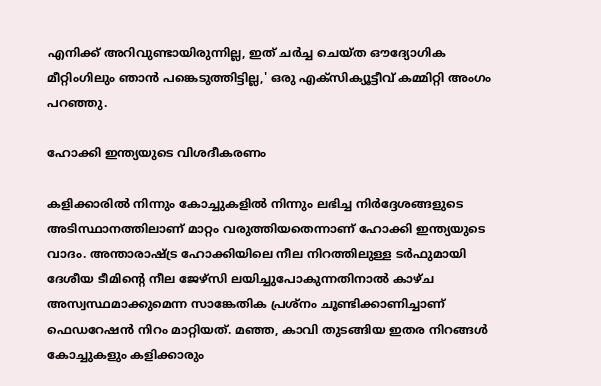എനിക്ക് അറിവുണ്ടായിരുന്നില്ല, ഇത് ചര്‍ച്ച ചെയ്ത ഔദ്യോഗിക മീറ്റിംഗിലും ഞാന്‍ പങ്കെടുത്തിട്ടില്ല,' ഒരു എക്‌സിക്യൂട്ടീവ് കമ്മിറ്റി അംഗം പറഞ്ഞു.

ഹോക്കി ഇന്ത്യയുടെ വിശദീകരണം

കളിക്കാരില്‍ നിന്നും കോച്ചുകളില്‍ നിന്നും ലഭിച്ച നിര്‍ദ്ദേശങ്ങളുടെ അടിസ്ഥാനത്തിലാണ് മാറ്റം വരുത്തിയതെന്നാണ് ഹോക്കി ഇന്ത്യയുടെ വാദം. അന്താരാഷ്ട്ര ഹോക്കിയിലെ നീല നിറത്തിലുള്ള ടര്‍ഫുമായി ദേശീയ ടീമിന്റെ നീല ജേഴ്സി ലയിച്ചുപോകുന്നതിനാല്‍ കാഴ്ച അസ്വസ്ഥമാക്കുമെന്ന സാങ്കേതിക പ്രശ്‌നം ചൂണ്ടിക്കാണിച്ചാണ് ഫെഡറേഷന്‍ നിറം മാറ്റിയത്. മഞ്ഞ, കാവി തുടങ്ങിയ ഇതര നിറങ്ങള്‍ കോച്ചുകളും കളിക്കാരും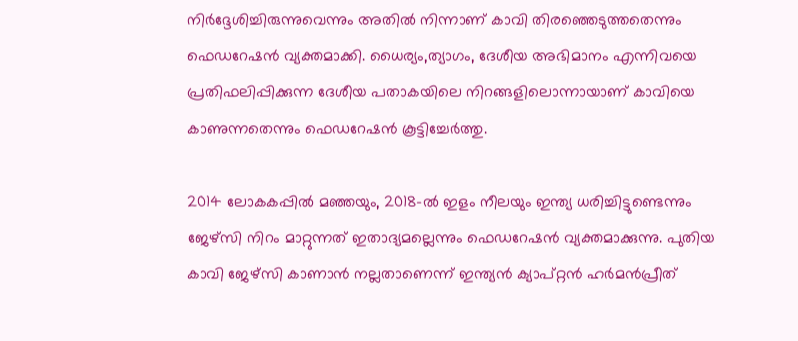നിര്‍ദ്ദേശിച്ചിരുന്നുവെന്നും അതില്‍ നിന്നാണ് കാവി തിരഞ്ഞെടുത്തതെന്നും ഫെഡറേഷന്‍ വ്യക്തമാക്കി. ധൈര്യം,ത്യാഗം, ദേശീയ അഭിമാനം എന്നിവയെ പ്രതിഫലിപ്പിക്കുന്ന ദേശീയ പതാകയിലെ നിറങ്ങളിലൊന്നായാണ് കാവിയെ കാണുന്നതെന്നും ഫെഡറേഷന്‍ കൂട്ടിച്ചേര്‍ത്തു.

2014 ലോകകപ്പില്‍ മഞ്ഞയും, 2018-ല്‍ ഇളം നീലയും ഇന്ത്യ ധരിച്ചിട്ടുണ്ടെന്നും ജേഴ്സി നിറം മാറ്റുന്നത് ഇതാദ്യമല്ലെന്നും ഫെഡറേഷന്‍ വ്യക്തമാക്കുന്നു. പുതിയ കാവി ജേഴ്സി കാണാന്‍ നല്ലതാണെന്ന് ഇന്ത്യന്‍ ക്യാപ്റ്റന്‍ ഹര്‍മന്‍പ്രീത്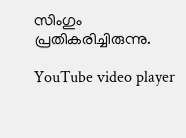സിംഗും പ്രതികരിച്ചിരുന്നു.

YouTube video player